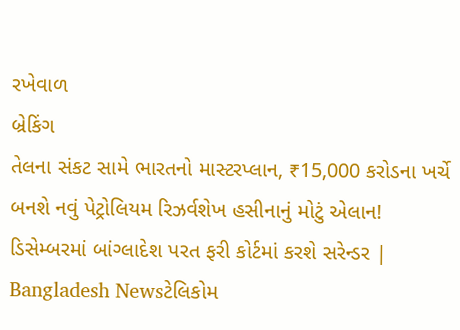રખેવાળ
બ્રેકિંગ
તેલના સંકટ સામે ભારતનો માસ્ટરપ્લાન, ₹15,000 કરોડના ખર્ચે બનશે નવું પેટ્રોલિયમ રિઝર્વશેખ હસીનાનું મોટું એલાન! ડિસેમ્બરમાં બાંગ્લાદેશ પરત ફરી કોર્ટમાં કરશે સરેન્ડર | Bangladesh Newsટેલિકોમ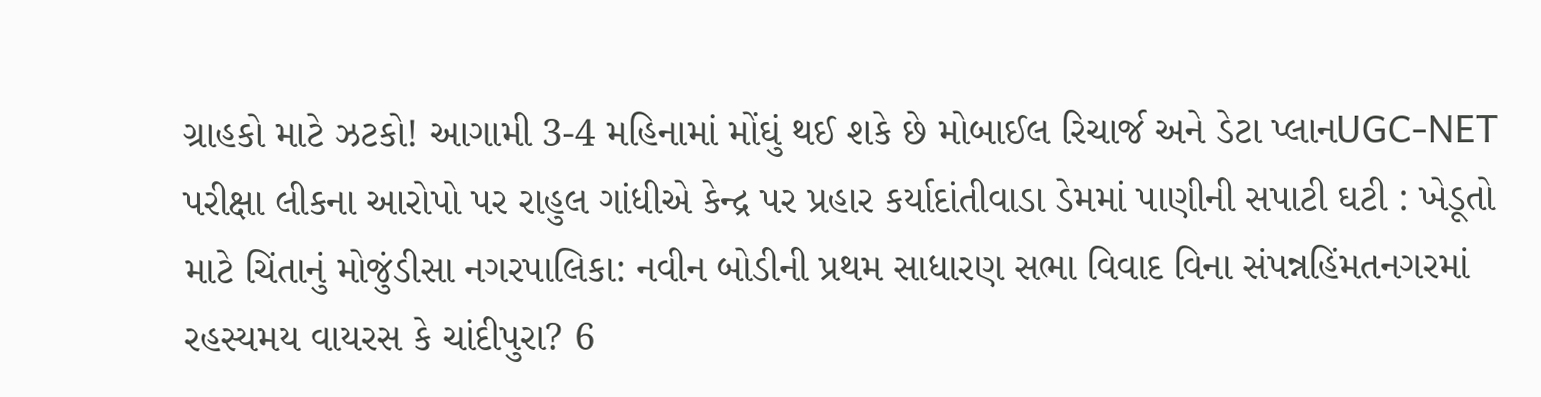ગ્રાહકો માટે ઝટકો! આગામી 3-4 મહિનામાં મોંઘું થઈ શકે છે મોબાઈલ રિચાર્જ અને ડેટા પ્લાનUGC-NET પરીક્ષા લીકના આરોપો પર રાહુલ ગાંધીએ કેન્દ્ર પર પ્રહાર કર્યાદાંતીવાડા ડેમમાં પાણીની સપાટી ઘટી : ખેડૂતો માટે ચિંતાનું મોજુંડીસા નગરપાલિકા: નવીન બોડીની પ્રથમ સાધારણ સભા વિવાદ વિના સંપન્નહિંમતનગરમાં રહસ્યમય વાયરસ કે ચાંદીપુરા? 6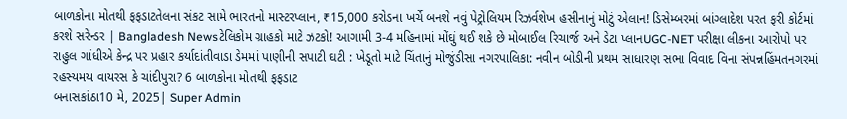બાળકોના મોતથી ફફડાટતેલના સંકટ સામે ભારતનો માસ્ટરપ્લાન, ₹15,000 કરોડના ખર્ચે બનશે નવું પેટ્રોલિયમ રિઝર્વશેખ હસીનાનું મોટું એલાન! ડિસેમ્બરમાં બાંગ્લાદેશ પરત ફરી કોર્ટમાં કરશે સરેન્ડર | Bangladesh Newsટેલિકોમ ગ્રાહકો માટે ઝટકો! આગામી 3-4 મહિનામાં મોંઘું થઈ શકે છે મોબાઈલ રિચાર્જ અને ડેટા પ્લાનUGC-NET પરીક્ષા લીકના આરોપો પર રાહુલ ગાંધીએ કેન્દ્ર પર પ્રહાર કર્યાદાંતીવાડા ડેમમાં પાણીની સપાટી ઘટી : ખેડૂતો માટે ચિંતાનું મોજુંડીસા નગરપાલિકા: નવીન બોડીની પ્રથમ સાધારણ સભા વિવાદ વિના સંપન્નહિંમતનગરમાં રહસ્યમય વાયરસ કે ચાંદીપુરા? 6 બાળકોના મોતથી ફફડાટ
બનાસકાંઠા10 મે, 2025| Super Admin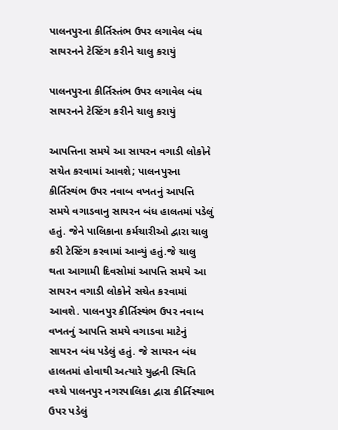પાલનપુરના કીર્તિસ્તંભ ઉપર લગાવેલ બંધ સાયરનને ટેસ્ટિંગ કરીને ચાલુ કરાયું

પાલનપુરના કીર્તિસ્તંભ ઉપર લગાવેલ બંધ સાયરનને ટેસ્ટિંગ કરીને ચાલુ કરાયું

આપત્તિના સમયે આ સાયરન વગાડી લોકોને સચેત કરવામાં આવશે; પાલનપુરના કીર્તિસ્થંભ ઉપર નવાબ વખતનું આપત્તિ સમયે વગાડવાનુ સાયરન બંધ હાલતમાં પડેલું હતું. જેને પાલિકાના કર્મચારીઓ દ્વારા ચાલુ કરી ટેસ્ટિંગ કરવામાં આવ્યું હતું.જે ચાલુ થતા આગામી દિવસોમાં આપત્તિ સમયે આ સાયરન વગાડી લોકોને સચેત કરવામાં આવશે. પાલનપુર કીર્તિસ્થંભ ઉપર નવાબ વખતનું આપત્તિ સમયે વગાડવા માટેનું સાયરન બંધ પડેલું હતું. જે સાયરન બંધ હાલતમાં હોવાથી અત્યારે યુદ્ધની સ્થિતિ વચ્ચે પાલનપુર નગરપાલિકા દ્વારા કીર્તિસ્થાભ ઉપર પડેલું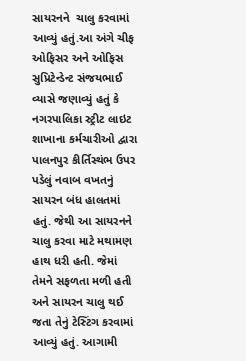સાયરનને  ચાલુ કરવામાં આવ્યું હતું.આ અંગે ચીફ ઓફિસર અને ઓફિસ સુપ્રિટેન્ડેન્ટ સંજયભાઈ વ્યાસે જણાવ્યું હતું કે નગરપાલિકા સ્ટ્રીટ લાઇટ શાખાના કર્મચારીઓ દ્વારા પાલનપુર કીર્તિસ્થંભ ઉપર પડેલું નવાબ વખતનું સાયરન બંધ હાલતમાં હતું. જેથી આ સાયરનને ચાલુ કરવા માટે મથામણ હાથ ધરી હતી. જેમાં તેમને સફળતા મળી હતી અને સાયરન ચાલુ થઈ જતા તેનું ટેસ્ટિંગ કરવામાં આવ્યું હતું. આગામી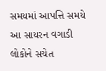સમયમાં આપત્તિ સમયે આ સાયરન વગાડી લોકોને સચેત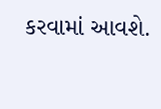કરવામાં આવશે.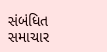સંબંધિત સમાચાર